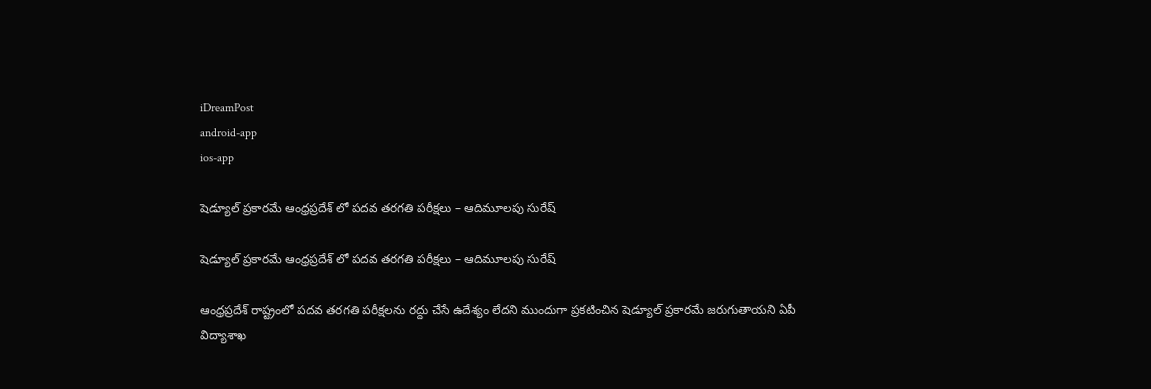iDreamPost
android-app
ios-app

షెడ్యూల్ ప్రకారమే ఆంధ్రప్రదేశ్ లో పదవ తరగతి పరీక్షలు – ఆదిమూలపు సురేష్‌

షెడ్యూల్ ప్రకారమే ఆంధ్రప్రదేశ్ లో పదవ తరగతి పరీక్షలు – ఆదిమూలపు సురేష్‌

ఆంధ్రప్రదేశ్ రాష్ట్రంలో పదవ తరగతి పరీక్షలను రద్దు చేసే ఉదేశ్యం లేదని ముందుగా ప్రకటించిన షెడ్యూల్‌ ప్రకారమే జరుగుతాయని ఏపీ విద్యాశాఖ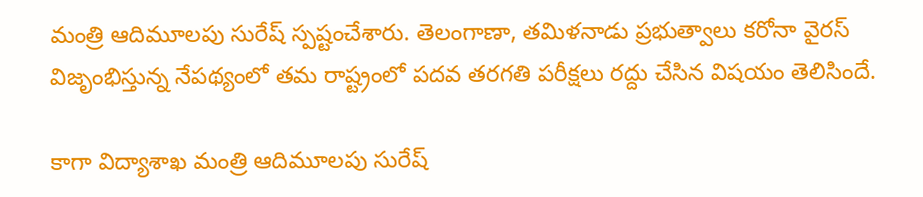మంత్రి ఆదిమూలపు సురేష్‌ స్పష్టంచేశారు. తెలంగాణా, తమిళనాడు ప్రభుత్వాలు కరోనా వైరస్ విజృంభిస్తున్న నేపథ్యంలో తమ రాష్ట్రంలో పదవ తరగతి పరీక్షలు రద్దు చేసిన విషయం తెలిసిందే.

కాగా విద్యాశాఖ మంత్రి ఆదిమూలపు సురేష్‌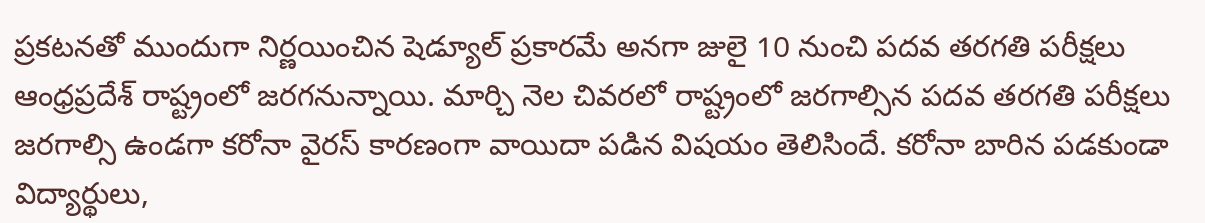ప్రకటనతో ముందుగా నిర్ణయించిన షెడ్యూల్ ప్రకారమే అనగా జులై 10 నుంచి పదవ తరగతి పరీక్షలు ఆంధ్రప్రదేశ్ రాష్ట్రంలో జరగనున్నాయి. మార్చి నెల చివరలో రాష్ట్రంలో జరగాల్సిన పదవ తరగతి పరీక్షలు జరగాల్సి ఉండగా కరోనా వైరస్ కారణంగా వాయిదా పడిన విషయం తెలిసిందే. కరోనా బారిన పడకుండా విద్యార్థులు,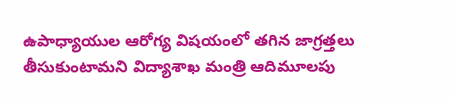ఉపాధ్యాయుల ఆరోగ్య విషయంలో తగిన జాగ్రత్తలు తీసుకుంటామని విద్యాశాఖ మంత్రి ఆదిమూలపు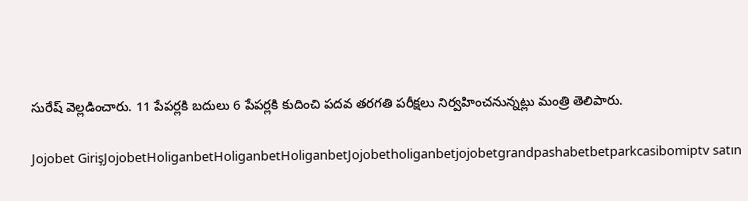సురేష్‌ వెల్లడించారు. 11 పేపర్లకి బదులు 6 పేపర్లకి కుదించి పదవ తరగతి పరీక్షలు నిర్వహించనున్నట్లు మంత్రి తెలిపారు.

Jojobet GirişJojobetHoliganbetHoliganbetHoliganbetJojobetholiganbetjojobetgrandpashabetbetparkcasibomiptv satın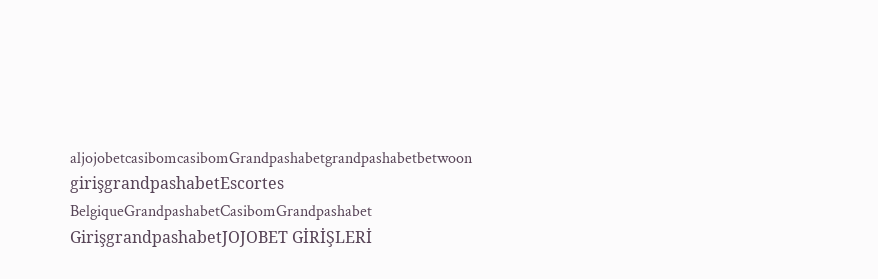aljojobetcasibomcasibomGrandpashabetgrandpashabetbetwoon girişgrandpashabetEscortes BelgiqueGrandpashabetCasibomGrandpashabet GirişgrandpashabetJOJOBET GİRİŞLERİ